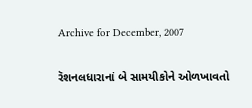Archive for December, 2007

રૅશનલધારાનાં બે સામયીકોને ઓળખાવતો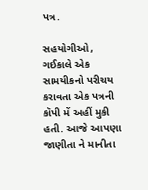પત્ર.

સહયોગીઓ,
ગઈકાલે એક સામયીકનો પરીચય કરાવતા એક પત્રની કૉપી મેં અહીં મુકી હતી. આજે આપણા જાણીતા ને માનીતા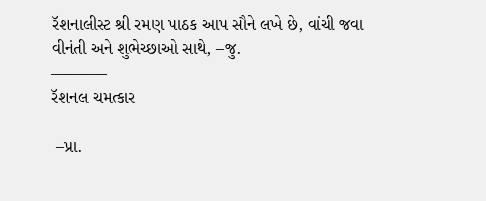રૅશનાલીસ્ટ શ્રી રમણ પાઠક આપ સૌને લખે છે, વાંચી જવા વીનંતી અને શુભેચ્છાઓ સાથે, –જુ.
———–
રૅશનલ ચમત્કાર

 –પ્રા.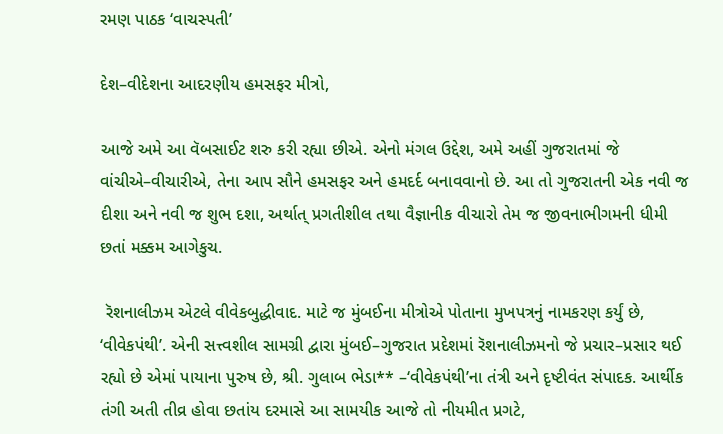રમણ પાઠક ‘વાચસ્પતી’

દેશ–વીદેશના આદરણીય હમસફર મીત્રો,

આજે અમે આ વૅબસાઈટ શરુ કરી રહ્યા છીએ. એનો મંગલ ઉદ્દેશ, અમે અહીં ગુજરાતમાં જે વાંચીએ–વીચારીએ, તેના આપ સૌને હમસફર અને હમદર્દ બનાવવાનો છે. આ તો ગુજરાતની એક નવી જ દીશા અને નવી જ શુભ દશા, અર્થાત્ પ્રગતીશીલ તથા વૈજ્ઞાનીક વીચારો તેમ જ જીવનાભીગમની ધીમી છતાં મક્કમ આગેકુચ.

 રૅશનાલીઝમ એટલે વીવેકબુદ્ધીવાદ. માટે જ મુંબઈના મીત્રોએ પોતાના મુખપત્રનું નામકરણ કર્યું છે, ‘વીવેકપંથી’. એની સત્ત્વશીલ સામગ્રી દ્વારા મુંબઈ–ગુજરાત પ્રદેશમાં રૅશનાલીઝમનો જે પ્રચાર–પ્રસાર થઈ રહ્યો છે એમાં પાયાના પુરુષ છે, શ્રી. ગુલાબ ભેડા** –‘વીવેકપંથી’ના તંત્રી અને દૃષ્ટીવંત સંપાદક. આર્થીક તંગી અતી તીવ્ર હોવા છતાંય દરમાસે આ સામયીક આજે તો નીયમીત પ્રગટે,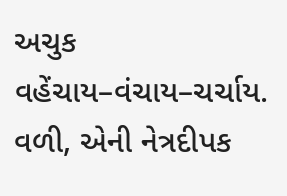અચુક વહેંચાય–વંચાય–ચર્ચાય. વળી, એની નેત્રદીપક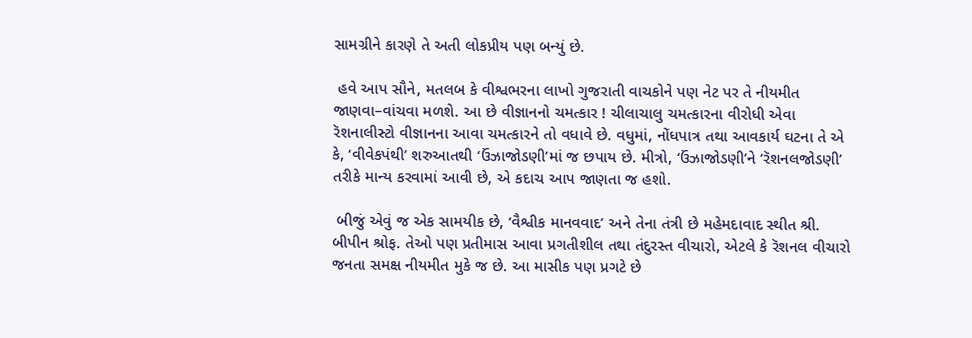સામગ્રીને કારણે તે અતી લોકપ્રીય પણ બન્યું છે.

 હવે આપ સૌને, મતલબ કે વીશ્વભરના લાખો ગુજરાતી વાચકોને પણ નેટ પર તે નીયમીત જાણવા–વાંચવા મળશે. આ છે વીજ્ઞાનનો ચમત્કાર ! ચીલાચાલુ ચમત્કારના વીરોધી એવા રૅશનાલીસ્ટો વીજ્ઞાનના આવા ચમત્કારને તો વધાવે છે. વધુમાં, નોંધપાત્ર તથા આવકાર્ય ઘટના તે એ કે, ‘વીવેકપંથી’ શરુઆતથી ‘ઉંઝાજોડણી’માં જ છપાય છે. મીત્રો, ‘ઉંઝાજોડણી’ને ‘રૅશનલજોડણી’ તરીકે માન્ય કરવામાં આવી છે, એ કદાચ આપ જાણતા જ હશો.

 બીજું એવું જ એક સામયીક છે, ‘વૈશ્વીક માનવવાદ’ અને તેના તંત્રી છે મહેમદાવાદ સ્થીત શ્રી. બીપીન શ્રોફ. તેઓ પણ પ્રતીમાસ આવા પ્રગતીશીલ તથા તંદુરસ્ત વીચારો, એટલે કે રૅશનલ વીચારો જનતા સમક્ષ નીયમીત મુકે જ છે. આ માસીક પણ પ્રગટે છે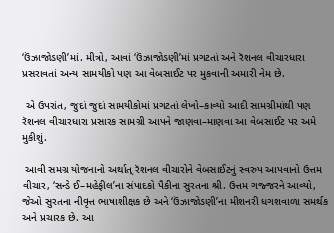‘ઉંઝાજોડણી’માં. મીત્રો, આવાં ‘ઉંઝાજોડણી’માં પ્રગટતાં અને રૅશનલ વીચારધારા પ્રસરાવતાં અન્ય સામયીકો પણ આ વેબસાઈટ પર મુકવાની અમારી નેમ છે.

 એ ઉપરાંત, જુદાં જુદાં સામયીકોમાં પ્રગટતાં લેખો–કાવ્યો આદી સામગ્રીમાંથી પણ રૅશનલ વીચારધારા પ્રસારક સામગ્રી આપને જાણવા–માણવા આ વેબસાઈટ પર અમે મુકીશું.

 આવી સમગ્ર યોજનાનો અર્થાત્ રૅશનલ વીચારોને વેબસાઈટનું સ્વરુપ આપવાનો ઉત્તમ વીચાર, ‘સન્ડે ઈ–મહેફીલ’ના સંપાદકો પૈકીના સુરતના શ્રી. ઉત્તમ ગજ્જરને આવ્યો, જેઓ સુરતના નીવૃત્ત ભાષાશીક્ષક છે અને ‘ઉંઝાજોડણી’ના મીશનરી ધગશવાળા સમર્થક અને પ્રચારક છે. આ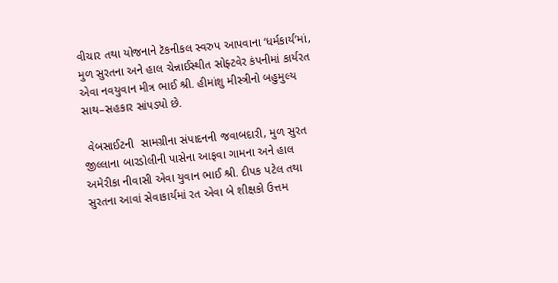વીચાર તથા યોજનાને ટૅકનીકલ સ્વરુપ આપવાના ‘ધર્મકાર્ય’માં, મુળ સુરતના અને હાલ ચેન્નાઈસ્થીત સોફ્ટવેર કંપનીમાં કાર્યરત એવા નવયુવાન મીત્ર ભાઈ શ્રી. હીમાંશુ મીસ્ત્રીનો બહુમુલ્ય સાથ–સહકાર સાંપડ્યો છે.

 વેબસાઈટની  સામગ્રીના સંપાદનની જવાબદારી, મુળ સુરત જીલ્લાના બારડોલીની પાસેના આફવા ગામના અને હાલ અમેરીકા નીવાસી એવા યુવાન ભાઈ શ્રી. દીપક પટેલ તથા સુરતના આવાં સેવાકાર્યમાં રત એવા બે શીક્ષકો ઉત્તમ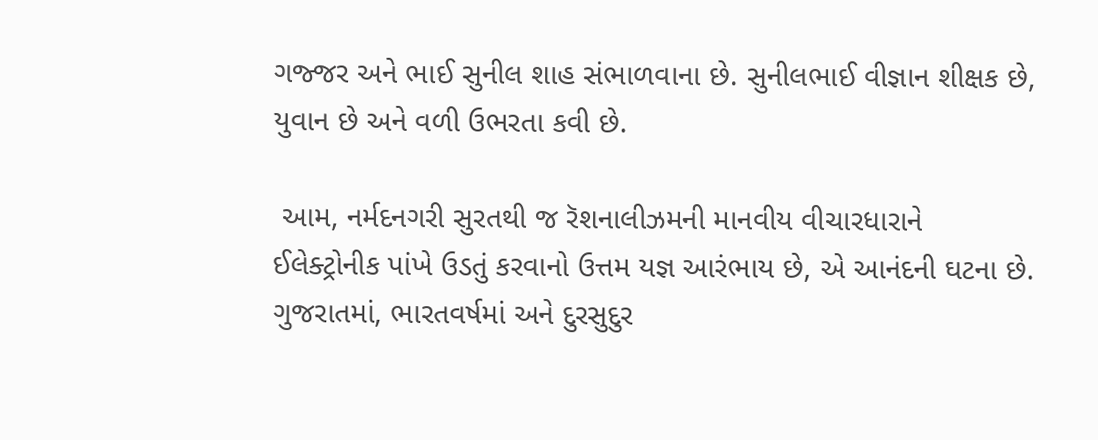ગજ્જર અને ભાઈ સુનીલ શાહ સંભાળવાના છે. સુનીલભાઈ વીજ્ઞાન શીક્ષક છે, યુવાન છે અને વળી ઉભરતા કવી છે.

 આમ, નર્મદનગરી સુરતથી જ રૅશનાલીઝમની માનવીય વીચારધારાને ઈલેક્ટ્રોનીક પાંખે ઉડતું કરવાનો ઉત્તમ યજ્ઞ આરંભાય છે, એ આનંદની ઘટના છે. ગુજરાતમાં, ભારતવર્ષમાં અને દુરસુદુર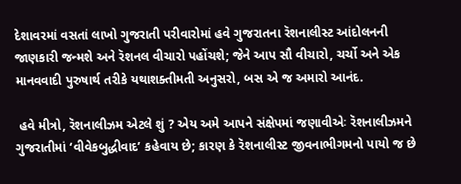દેશાવરમાં વસતાં લાખો ગુજરાતી પરીવારોમાં હવે ગુજરાતના રૅશનાલીસ્ટ આંદોલનની જાણકારી જન્મશે અને રૅશનલ વીચારો પહોંચશે; જેને આપ સૌ વીચારો, ચર્ચો અને એક માનવવાદી પુરુષાર્થ તરીકે યથાશક્તીમતી અનુસરો, બસ એ જ અમારો આનંદ.

 હવે મીત્રો, રૅશનાલીઝમ એટલે શું ? એય અમે આપને સંક્ષેપમાં જણાવીએઃ રૅશનાલીઝમને ગુજરાતીમાં ‘વીવેકબુદ્ધીવાદ’ કહેવાય છે; કારણ કે રૅશનાલીસ્ટ જીવનાભીગમનો પાયો જ છે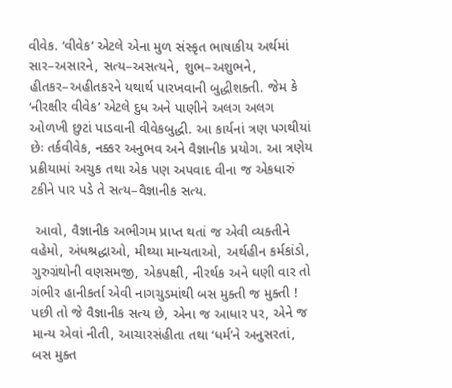વીવેક. ‘વીવેક’ એટલે એના મુળ સંસ્કૃત ભાષાકીય અર્થમાં સાર–અસારને, સત્ય–અસત્યને, શુભ–અશુભને, હીતકર–અહીતકરને યથાર્થ પારખવાની બુદ્ધીશક્તી. જેમ કે ‘નીરક્ષીર વીવેક’ એટલે દુધ અને પાણીને અલગ અલગ ઓળખી છુટાં પાડવાની વીવેકબુદ્ધી. આ કાર્યનાં ત્રણ પગથીયાં છેઃ તર્કવીવેક, નક્કર અનુભવ અને વૈજ્ઞાનીક પ્રયોગ. આ ત્રણેય પ્રક્રીયામાં અચુક તથા એક પણ અપવાદ વીના જ એકધારું ટકીને પાર પડે તે સત્ય–વૈજ્ઞાનીક સત્ય.

 આવો, વૈજ્ઞાનીક અભીગમ પ્રાપ્ત થતાં જ એવી વ્યક્તીને વહેમો, અંધશ્રદ્ધાઓ, મીથ્યા માન્યતાઓ, અર્થહીન કર્મકાંડો, ગુરુગ્રંથોની વણસમજી, એકપક્ષી, નીરર્થક અને ઘણી વાર તો ગંભીર હાનીકર્તા એવી નાગચુડમાંથી બસ મુક્તી જ મુક્તી ! પછી તો જે વૈજ્ઞાનીક સત્ય છે, એના જ આધાર પર, એને જ માન્ય એવાં નીતી, આચારસંહીતા તથા ‘ધર્મ’ને અનુસરતાં, બસ મુક્ત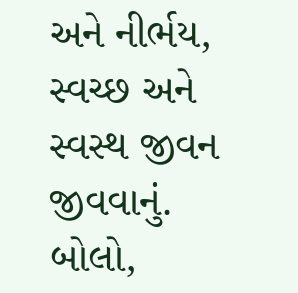અને નીર્ભય, સ્વચ્છ અને સ્વસ્થ જીવન જીવવાનું. બોલો,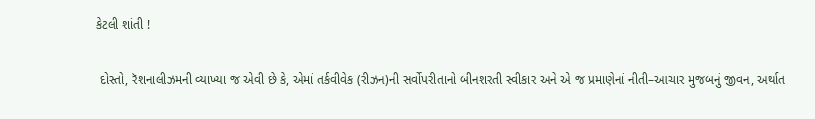કેટલી શાંતી !

 દોસ્તો, રૅશનાલીઝમની વ્યાખ્યા જ એવી છે કે, એમાં તર્કવીવેક (રીઝન)ની સર્વોપરીતાનો બીનશરતી સ્વીકાર અને એ જ પ્રમાણેનાં નીતી–આચાર મુજબનું જીવન, અર્થાત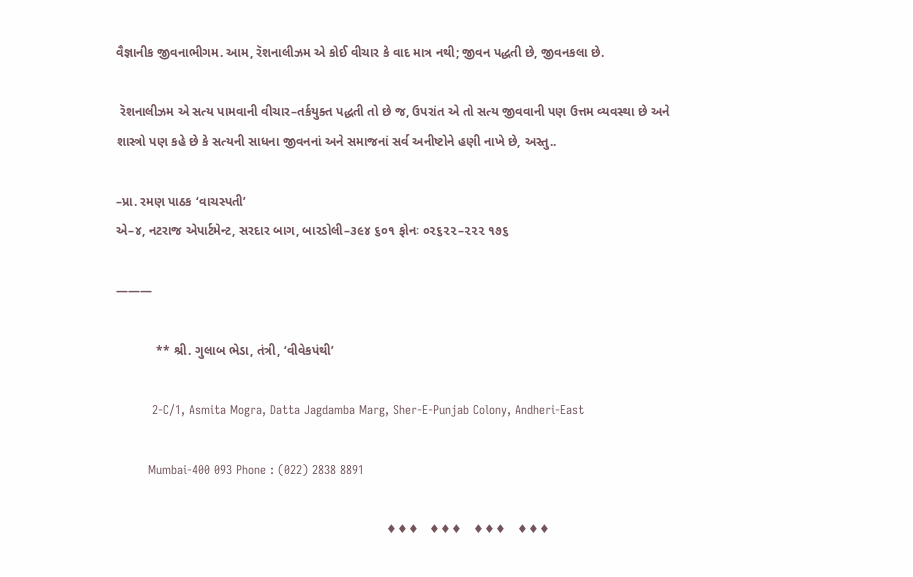વૈજ્ઞાનીક જીવનાભીગમ. આમ, રૅશનાલીઝમ એ કોઈ વીચાર કે વાદ માત્ર નથી; જીવન પદ્ધતી છે, જીવનકલા છે.

 રૅશનાલીઝમ એ સત્ય પામવાની વીચાર–તર્કયુક્ત પદ્ધતી તો છે જ, ઉપરાંત એ તો સત્ય જીવવાની પણ ઉત્તમ વ્યવસ્થા છે અને શાસ્ત્રો પણ કહે છે કે સત્યની સાધના જીવનનાં અને સમાજનાં સર્વ અનીષ્ટોને હણી નાખે છે, અસ્તુ..

–પ્રા. રમણ પાઠક ‘વાચસ્પતી’
એ–૪, નટરાજ એપાર્ટમેન્ટ, સરદાર બાગ, બારડોલી–૩૯૪ ૬૦૧ ફોનઃ ૦૨૬૨૨–૨૨૨ ૧૭૬

———

           ** શ્રી. ગુલાબ ભેડા, તંત્રી, ‘વીવેકપંથી’

         2-C/1, Asmita Mogra, Datta Jagdamba Marg, Sher-E-Punjab Colony, Andheri-East

        Mumbai-400 093 Phone : (022) 2838 8891

                                                                           ♦♦♦   ♦♦♦   ♦♦♦   ♦♦♦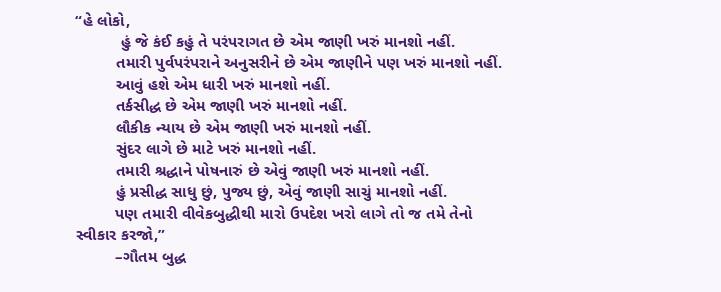“હે લોકો,
          હું જે કંઈ કહું તે પરંપરાગત છે એમ જાણી ખરું માનશો નહીં.
         તમારી પુર્વપરંપરાને અનુસરીને છે એમ જાણીને પણ ખરું માનશો નહીં.
         આવું હશે એમ ધારી ખરું માનશો નહીં.
         તર્કસીદ્ધ છે એમ જાણી ખરું માનશો નહીં.
         લૌકીક ન્યાય છે એમ જાણી ખરું માનશો નહીં.
         સુંદર લાગે છે માટે ખરું માનશો નહીં.
         તમારી શ્રદ્ધાને પોષનારું છે એવું જાણી ખરું માનશો નહીં.
         હું પ્રસીદ્ધ સાધુ છું, પુજ્ય છું, એવું જાણી સાચું માનશો નહીં.
         પણ તમારી વીવેકબુદ્ધીથી મારો ઉપદેશ ખરો લાગે તો જ તમે તેનો સ્વીકાર કરજો,”
         –ગૌતમ બુદ્ધ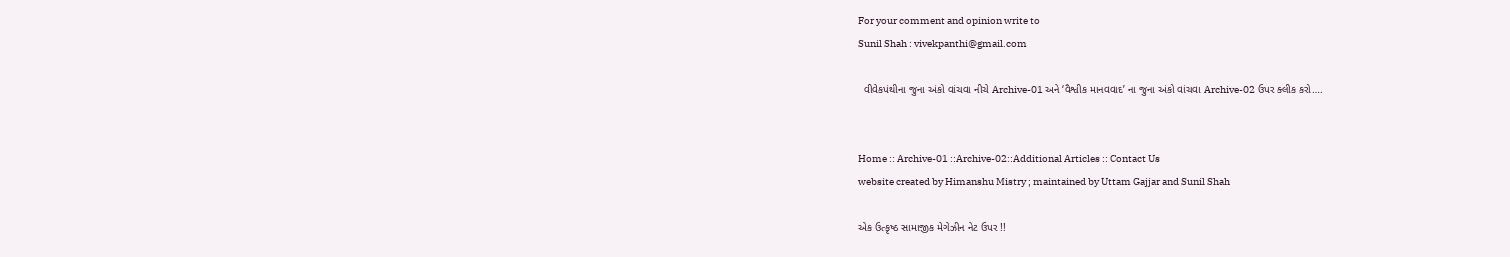For your comment and opinion write to
Sunil Shah : vivekpanthi@gmail.com

  વીવેકપંથીના જુના અંકો વાંચવા નીચે Archive-01 અને ‘વૈશ્વીક માનવવાદ’ ના જુના અંકો વાંચવા Archive-02 ઉપર ક્લીક કરો….


Home :: Archive-01 ::Archive-02::Additional Articles :: Contact Us
website created by Himanshu Mistry ; maintained by Uttam Gajjar and Sunil Shah

એક ઉત્કૃષ્ઠ સામાજીક મેગેઝીન નેટ ઉપર !!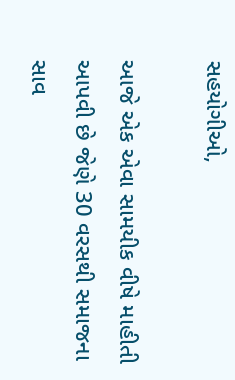સહયોગીઓ,

આજે એક એવા સામયીક વીષે માહીતી આપવી છે જેણે 30 વરસથી સમાજના સાવ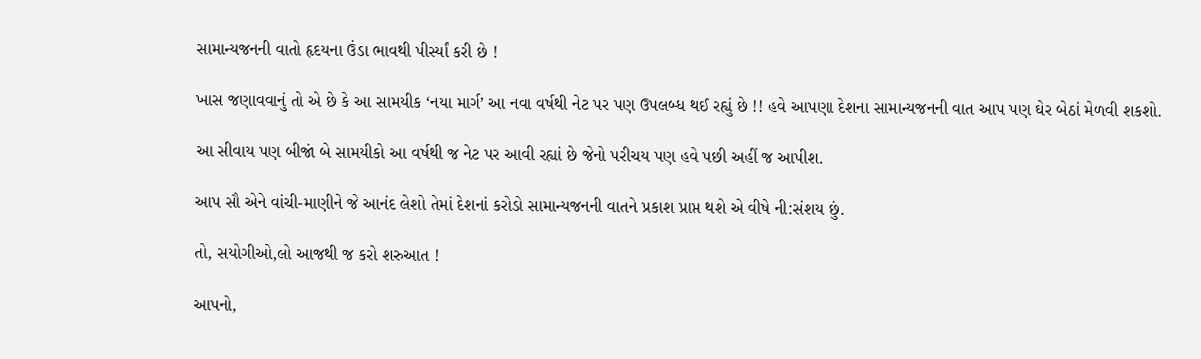સામાન્યજનની વાતો હૃદયના ઉંડા ભાવથી પીર્સ્યાં કરી છે !

ખાસ જણાવવાનું તો એ છે કે આ સામયીક ‘નયા માર્ગ’ આ નવા વર્ષથી નેટ પર પણ ઉપલબ્ધ થઈ રહ્યું છે !! હવે આપણા દેશના સામાન્યજનની વાત આપ પણ ઘેર બેઠાં મેળવી શકશો.

આ સીવાય પણ બીજાં બે સામયીકો આ વર્ષથી જ નેટ પર આવી રહ્યાં છે જેનો પરીચય પણ હવે પછી અહીં જ આપીશ.

આપ સૌ એને વાંચી-માણીને જે આનંદ લેશો તેમાં દેશનાં કરોડો સામાન્યજનની વાતને પ્રકાશ પ્રાપ્ત થશે એ વીષે ની:સંશય છું.

તો, સયોગીઓ,લો આજથી જ કરો શરુઆત !

આપનો,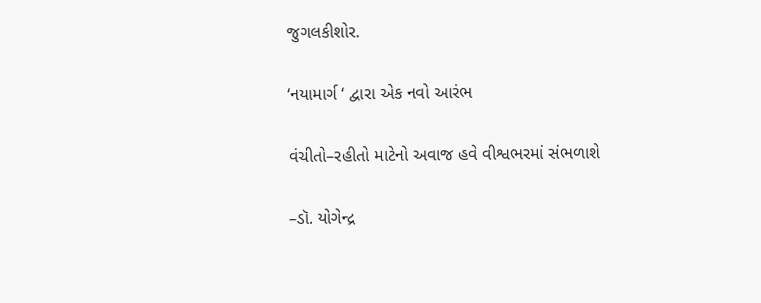જુગલકીશોર.

‘નયામાર્ગ ‘ દ્વારા એક નવો આરંભ

વંચીતો–રહીતો માટેનો અવાજ હવે વીશ્વભરમાં સંભળાશે

–ડૉ. યોગેન્દ્ર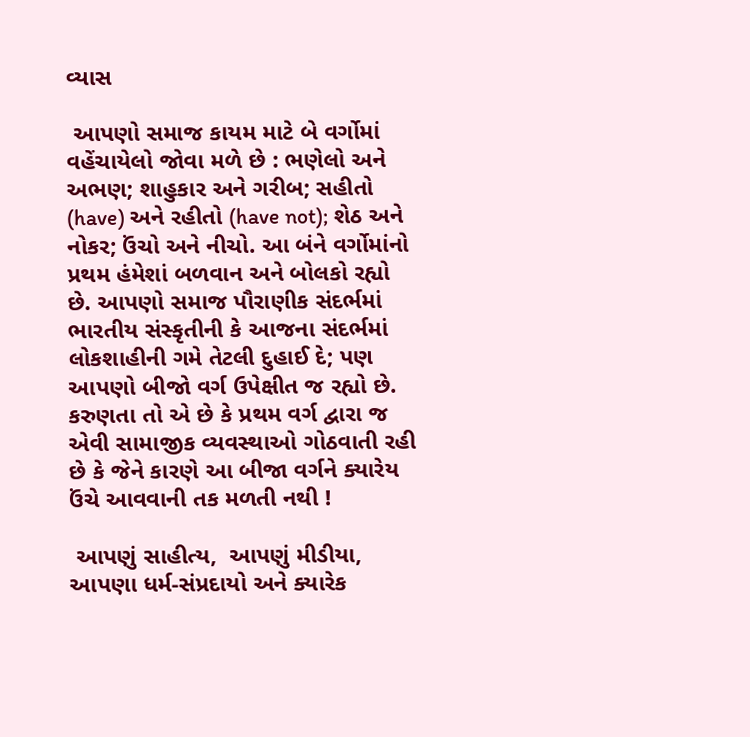વ્યાસ

 આપણો સમાજ કાયમ માટે બે વર્ગોમાં વહેંચાયેલો જોવા મળે છે : ભણેલો અને અભણ; શાહુકાર અને ગરીબ; સહીતો (have) અને રહીતો (have not); શેઠ અને નોકર; ઉંચો અને નીચો. આ બંને વર્ગોમાંનો પ્રથમ હંમેશાં બળવાન અને બોલકો રહ્યો છે. આપણો સમાજ પૌરાણીક સંદર્ભમાં ભારતીય સંસ્કૃતીની કે આજના સંદર્ભમાં લોકશાહીની ગમે તેટલી દુહાઈ દે; પણ આપણો બીજો વર્ગ ઉપેક્ષીત જ રહ્યો છે. કરુણતા તો એ છે કે પ્રથમ વર્ગ દ્વારા જ એવી સામાજીક વ્યવસ્થાઓ ગોઠવાતી રહી છે કે જેને કારણે આ બીજા વર્ગને ક્યારેય ઉંચે આવવાની તક મળતી નથી !

 આપણું સાહીત્ય,  આપણું મીડીયા, આપણા ધર્મ-સંપ્રદાયો અને ક્યારેક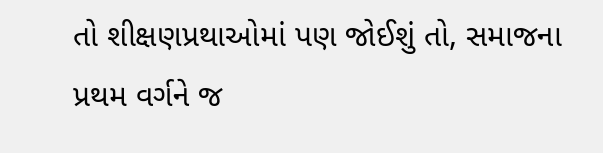તો શીક્ષણપ્રથાઓમાં પણ જોઈશું તો, સમાજના પ્રથમ વર્ગને જ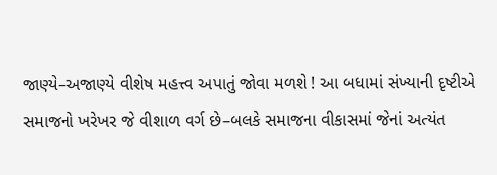જાણ્યે–અજાણ્યે વીશેષ મહત્ત્વ અપાતું જોવા મળશે ! આ બધામાં સંખ્યાની દૃષ્ટીએ સમાજનો ખરેખર જે વીશાળ વર્ગ છે–બલકે સમાજના વીકાસમાં જેનાં અત્યંત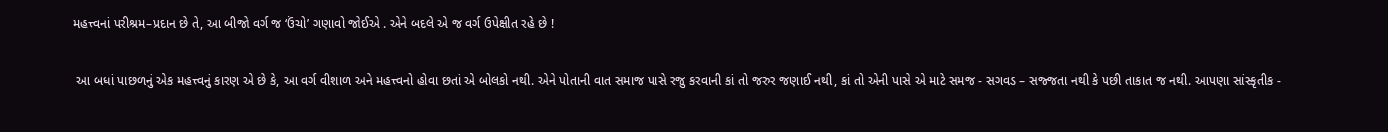મહત્ત્વનાં પરીશ્રમ–પ્રદાન છે તે, આ બીજો વર્ગ જ ‘ઉંચો’ ગણાવો જોઈએ . એને બદલે એ જ વર્ગ ઉપેક્ષીત રહે છે !

 આ બધાં પાછળનું એક મહત્ત્વનું કારણ એ છે કે, આ વર્ગ વીશાળ અને મહત્ત્વનો હોવા છતાં એ બોલકો નથી. એને પોતાની વાત સમાજ પાસે રજુ કરવાની કાં તો જરુર જણાઈ નથી, કાં તો એની પાસે એ માટે સમજ - સગવડ – સજ્જતા નથી કે પછી તાકાત જ નથી. આપણા સાંસ્કૃતીક -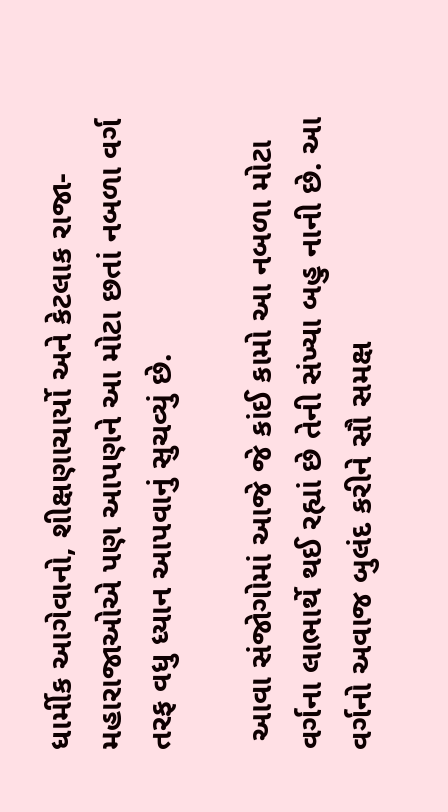ધાર્મીક આગેવાનો, શીક્ષણાચાર્યો અને કેટલાક રાજા-મહારાજાઓએ પણ આપણને આ મોટા છતાં નબળા વર્ગ તરફ વધુ ધ્યાન આપવાનું સુચવ્યું છે.

 આવા સંજોગોમાં આજે જે કાંઈ કામો આ નબળા મોટા વર્ગના લાભાર્થે થઈ રહ્યાં છે તેની સંખ્યા બહુ નાની છે. આ વર્ગનો અવાજ બુલંદ કરીને સૌ સમક્ષ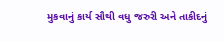મુકવાનું કાર્ય સૌથી વધુ જરુરી અને તાકીદનું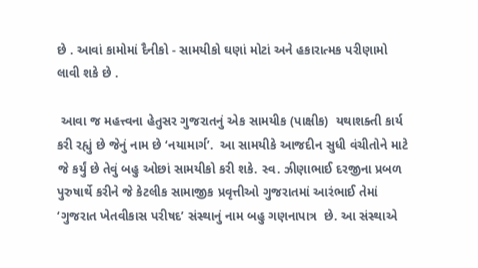છે . આવાં કામોમાં દૈનીકો - સામયીકો ઘણાં મોટાં અને હકારાત્મક પરીણામો લાવી શકે છે .

 આવા જ મહત્ત્વના હેતુસર ગુજરાતનું એક સામયીક (પાક્ષીક)  યથાશક્તી કાર્ય કરી રહ્યું છે જેનું નામ છે ‘નયામાર્ગ’.  આ સામયીકે આજદીન સુધી વંચીતોને માટે જે કર્યું છે તેવું બહુ ઓછાં સામયીકો કરી શકે. સ્વ. ઝીણાભાઈ દરજીના પ્રબળ પુરુષાર્થે કરીને જે કેટલીક સામાજીક પ્રવૃત્તીઓ ગુજરાતમાં આરંભાઈ તેમાં ‘ગુજરાત ખેતવીકાસ પરીષદ’ સંસ્થાનું નામ બહુ ગણનાપાત્ર  છે. આ સંસ્થાએ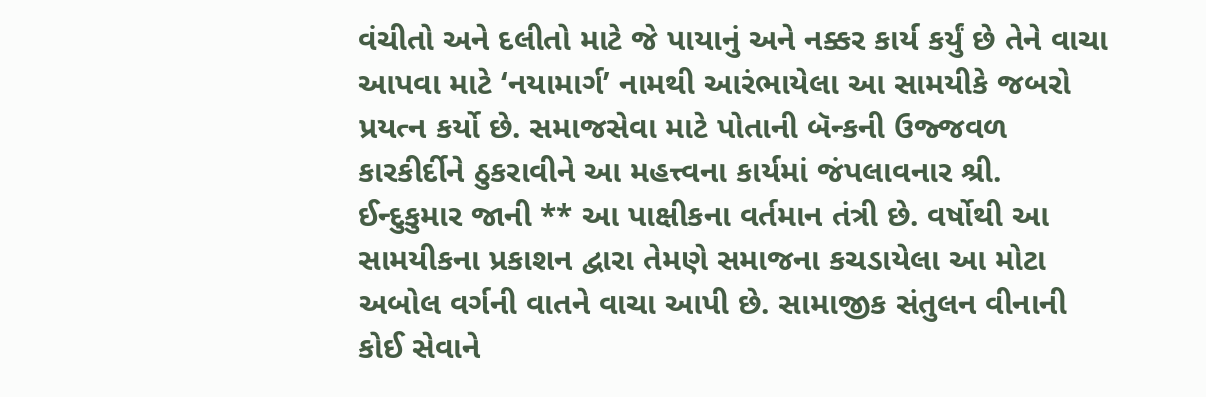વંચીતો અને દલીતો માટે જે પાયાનું અને નક્કર કાર્ય કર્યું છે તેને વાચા આપવા માટે ‘નયામાર્ગ’ નામથી આરંભાયેલા આ સામયીકે જબરો પ્રયત્ન કર્યો છે. સમાજસેવા માટે પોતાની બૅન્કની ઉજ્જવળ કારકીર્દીને ઠુકરાવીને આ મહત્ત્વના કાર્યમાં જંપલાવનાર શ્રી. ઈન્દુકુમાર જાની ** આ પાક્ષીકના વર્તમાન તંત્રી છે. વર્ષોથી આ સામયીકના પ્રકાશન દ્વારા તેમણે સમાજના કચડાયેલા આ મોટા અબોલ વર્ગની વાતને વાચા આપી છે. સામાજીક સંતુલન વીનાની કોઈ સેવાને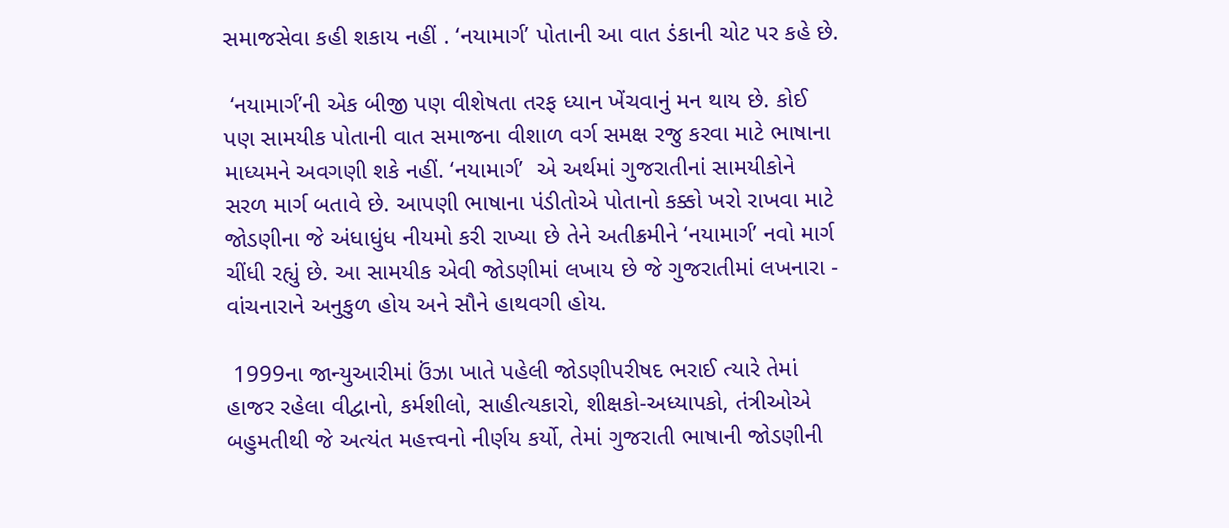સમાજસેવા કહી શકાય નહીં . ‘નયામાર્ગ’ પોતાની આ વાત ડંકાની ચોટ પર કહે છે.

 ‘નયામાર્ગ’ની એક બીજી પણ વીશેષતા તરફ ધ્યાન ખેંચવાનું મન થાય છે. કોઈ પણ સામયીક પોતાની વાત સમાજના વીશાળ વર્ગ સમક્ષ રજુ કરવા માટે ભાષાના માધ્યમને અવગણી શકે નહીં. ‘નયામાર્ગ’  એ અર્થમાં ગુજરાતીનાં સામયીકોને સરળ માર્ગ બતાવે છે. આપણી ભાષાના પંડીતોએ પોતાનો કક્કો ખરો રાખવા માટે જોડણીના જે અંધાધુંધ નીયમો કરી રાખ્યા છે તેને અતીક્રમીને ‘નયામાર્ગ’ નવો માર્ગ ચીંધી રહ્યું છે. આ સામયીક એવી જોડણીમાં લખાય છે જે ગુજરાતીમાં લખનારા - વાંચનારાને અનુકુળ હોય અને સૌને હાથવગી હોય.

 1999ના જાન્યુઆરીમાં ઉંઝા ખાતે પહેલી જોડણીપરીષદ ભરાઈ ત્યારે તેમાં હાજર રહેલા વીદ્વાનો, કર્મશીલો, સાહીત્યકારો, શીક્ષકો-અધ્યાપકો, તંત્રીઓએ બહુમતીથી જે અત્યંત મહત્ત્વનો નીર્ણય કર્યો, તેમાં ગુજરાતી ભાષાની જોડણીની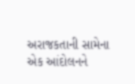અરાજકતાની સામેના એક આંદોલનને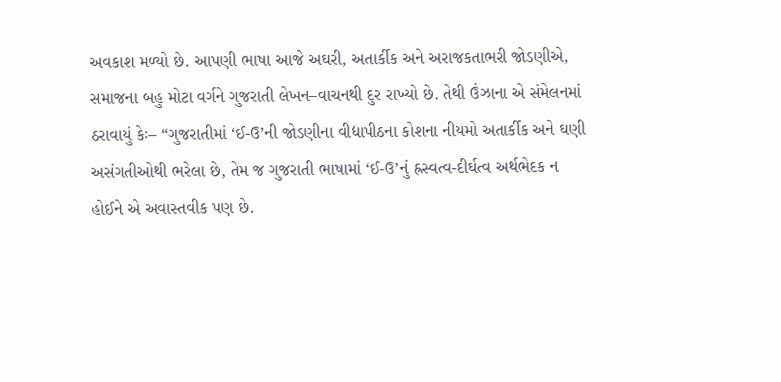અવકાશ મળ્યો છે. આપણી ભાષા આજે અઘરી, અતાર્કીક અને અરાજકતાભરી જોડણીએ, સમાજના બહુ મોટા વર્ગને ગુજરાતી લેખન–વાચનથી દુર રાખ્યો છે. તેથી ઉંઝાના એ સંમેલનમાં ઠરાવાયું કેઃ– “ગુજરાતીમાં ‘ઈ-ઉ’ની જોડણીના વીદ્યાપીઠના કોશના નીયમો અતાર્કીક અને ઘણી અસંગતીઓથી ભરેલા છે, તેમ જ ગુજરાતી ભાષામાં ‘ઈ-ઉ’નું હ્રસ્વત્વ-દીર્ઘત્વ અર્થભેદક ન હોઈને એ અવાસ્તવીક પણ છે.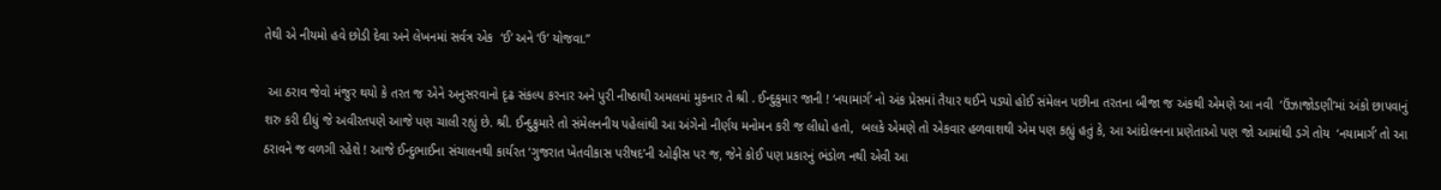તેથી એ નીયમો હવે છોડી દેવા અને લેખનમાં સર્વત્ર એક  ‘ઈ’ અને ‘ઉ’ યોજવા.”

 આ ઠરાવ જેવો મંજુર થયો કે તરત જ એને અનુસરવાનો દૃઢ સંકલ્પ કરનાર અને પુરી નીષ્ઠાથી અમલમાં મુકનાર તે શ્રી . ઈન્દુકુમાર જાની ! ‘નયામાર્ગ’ નો અંક પ્રેસમાં તૈયાર થઈને પડ્યો હોઈ સંમેલન પછીના તરતના બીજા જ અંકથી એમણે આ નવી  ‘ઉંઝાજોડણી’માં અંકો છાપવાનું શરુ કરી દીધું જે અવીરતપણે આજે પણ ચાલી રહ્યું છે. શ્રી. ઈન્દુકુમારે તો સંમેલનનીય પહેલાંથી આ અંગેનો નીર્ણય મનોમન કરી જ લીધો હતો,  બલકે એમણે તો એકવાર હળવાશથી એમ પણ કહ્યું હતું કે, આ આંદોલનના પ્રણેતાઓ પણ જો આમાંથી ડગે તોય  ‘નયામાર્ગ’ તો આ ઠરાવને જ વળગી રહેશે ! આજે ઈન્દુભાઈના સંચાલનથી કાર્યરત ‘ગુજરાત ખેતવીકાસ પરીષદ’ની ઓફીસ પર જ, જેને કોઈ પણ પ્રકારનું ભંડોળ નથી એવી આ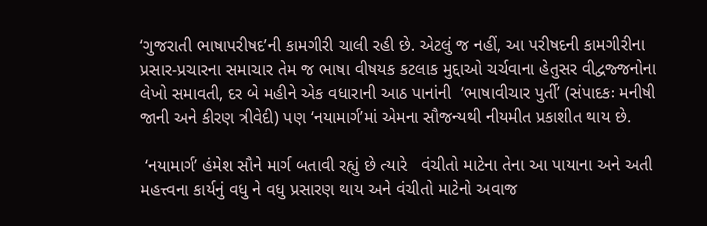‘ગુજરાતી ભાષાપરીષદ’ની કામગીરી ચાલી રહી છે. એટલું જ નહીં, આ પરીષદની કામગીરીના પ્રસાર-પ્રચારના સમાચાર તેમ જ ભાષા વીષયક કટલાક મુદ્દાઓ ચર્ચવાના હેતુસર વીદ્વજ્જનોના લેખો સમાવતી, દર બે મહીને એક વધારાની આઠ પાનાંની  ‘ભાષાવીચાર પુર્તી’ (સંપાદકઃ મનીષી જાની અને કીરણ ત્રીવેદી) પણ ‘નયામાર્ગ’માં એમના સૌજન્યથી નીયમીત પ્રકાશીત થાય છે.

 ‘નયામાર્ગ’ હંમેશ સૌને માર્ગ બતાવી રહ્યું છે ત્યારે   વંચીતો માટેના તેના આ પાયાના અને અતી મહત્ત્વના કાર્યનું વધુ ને વધુ પ્રસારણ થાય અને વંચીતો માટેનો અવાજ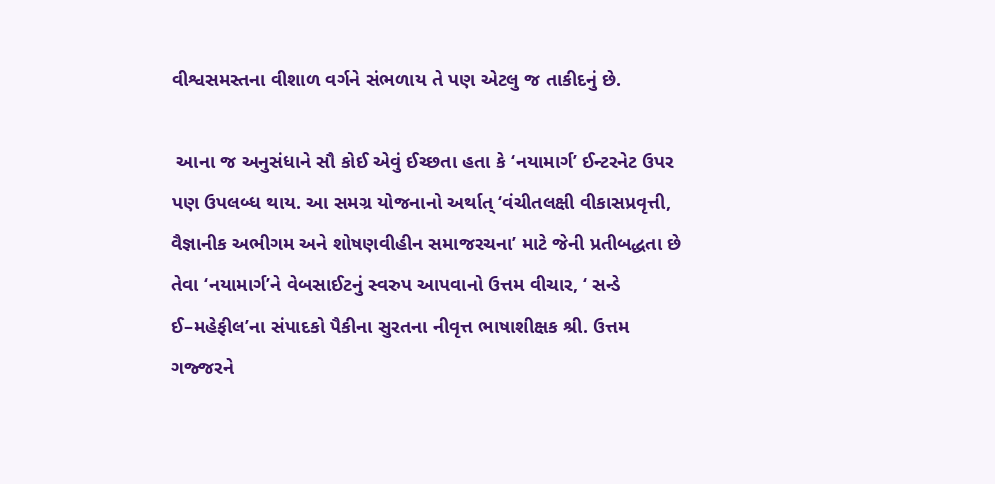વીશ્વસમસ્તના વીશાળ વર્ગને સંભળાય તે પણ એટલુ જ તાકીદનું છે.

 આના જ અનુસંધાને સૌ કોઈ એવું ઈચ્છતા હતા કે ‘નયામાર્ગ’ ઈન્ટરનેટ ઉપર પણ ઉપલબ્ધ થાય. આ સમગ્ર યોજનાનો અર્થાત્ ‘વંચીતલક્ષી વીકાસપ્રવૃત્તી, વૈજ્ઞાનીક અભીગમ અને શોષણવીહીન સમાજરચના’ માટે જેની પ્રતીબદ્ધતા છે તેવા ‘નયામાર્ગ’ને વેબસાઈટનું સ્વરુપ આપવાનો ઉત્તમ વીચાર, ‘ સન્ડે ઈ–મહેફીલ’ના સંપાદકો પૈકીના સુરતના નીવૃત્ત ભાષાશીક્ષક શ્રી. ઉત્તમ ગજ્જરને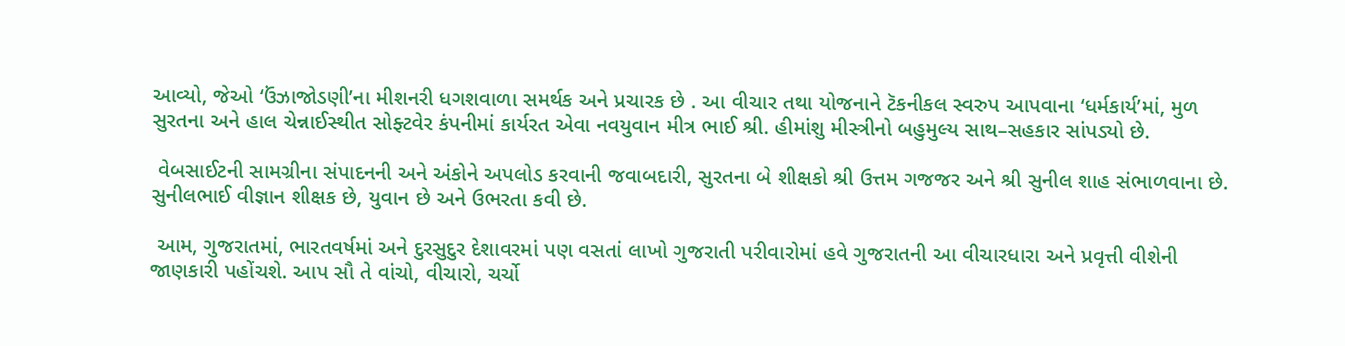આવ્યો, જેઓ ‘ઉંઝાજોડણી’ના મીશનરી ધગશવાળા સમર્થક અને પ્રચારક છે . આ વીચાર તથા યોજનાને ટૅકનીકલ સ્વરુપ આપવાના ‘ધર્મકાર્ય’માં, મુળ સુરતના અને હાલ ચેન્નાઈસ્થીત સોફ્ટવેર કંપનીમાં કાર્યરત એવા નવયુવાન મીત્ર ભાઈ શ્રી. હીમાંશુ મીસ્ત્રીનો બહુમુલ્ય સાથ–સહકાર સાંપડ્યો છે.

 વેબસાઈટની સામગ્રીના સંપાદનની અને અંકોને અપલોડ કરવાની જવાબદારી, સુરતના બે શીક્ષકો શ્રી ઉત્તમ ગજજર અને શ્રી સુનીલ શાહ સંભાળવાના છે. સુનીલભાઈ વીજ્ઞાન શીક્ષક છે, યુવાન છે અને ઉભરતા કવી છે.

 આમ, ગુજરાતમાં, ભારતવર્ષમાં અને દુરસુદુર દેશાવરમાં પણ વસતાં લાખો ગુજરાતી પરીવારોમાં હવે ગુજરાતની આ વીચારધારા અને પ્રવૃત્તી વીશેની જાણકારી પહોંચશે. આપ સૌ તે વાંચો, વીચારો, ચર્ચો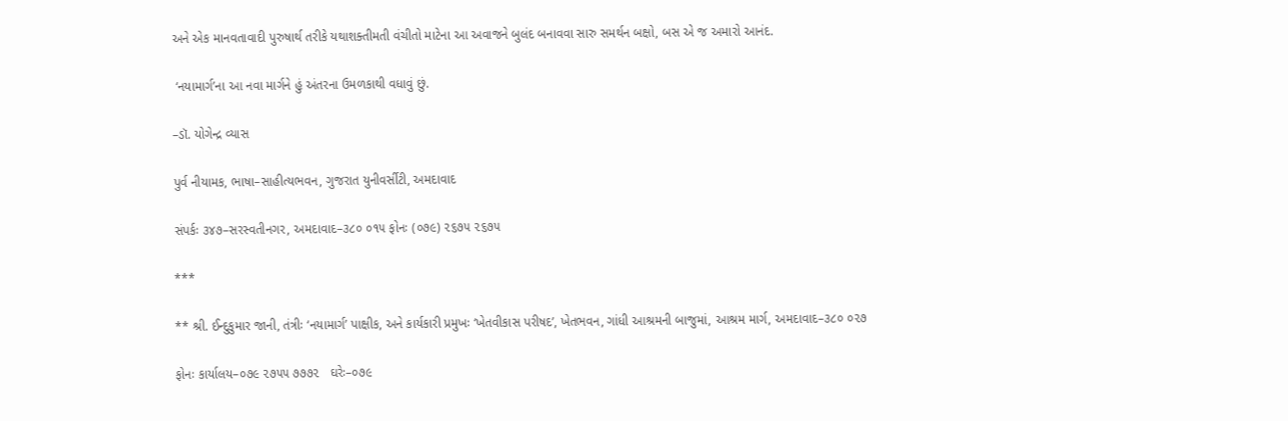અને એક માનવતાવાદી પુરુષાર્થ તરીકે યથાશક્તીમતી વંચીતો માટેના આ અવાજને બુલંદ બનાવવા સારુ સમર્થન બક્ષો, બસ એ જ અમારો આનંદ.

 ‘નયામાર્ગ’ના આ નવા માર્ગને હું અંતરના ઉમળકાથી વધાવું છું.

–ડૉ. યોગેન્દ્ર વ્યાસ

પુર્વ નીયામક, ભાષા–સાહીત્યભવન, ગુજરાત યુનીવર્સીટી, અમદાવાદ

સંપર્કઃ ૩૪૭–સરસ્વતીનગર, અમદાવાદ–૩૮૦ ૦૧૫ ફોનઃ (૦૭૯) ૨૬૭૫ ૨૬૭૫

***

** શ્રી. ઈન્દુકુમાર જાની, તંત્રીઃ ‘નયામાર્ગ’ પાક્ષીક, અને કાર્યકારી પ્રમુખઃ ‘ખેતવીકાસ પરીષદ’, ખેતભવન, ગાંધી આશ્રમની બાજુમાં, આશ્રમ માર્ગ, અમદાવાદ–૩૮૦ ૦૨૭

ફોનઃ કાર્યાલય–૦૭૯ ૨૭૫૫ ૭૭૭૨   ઘરેઃ–૦૭૯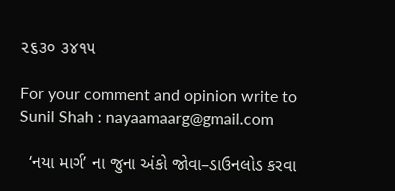૨૬૩૦ ૩૪૧૫

For your comment and opinion write to
Sunil Shah : nayaamaarg@gmail.com

  ‘નયા માર્ગ’ ના જુના અંકો જોવા–ડાઉનલોડ કરવા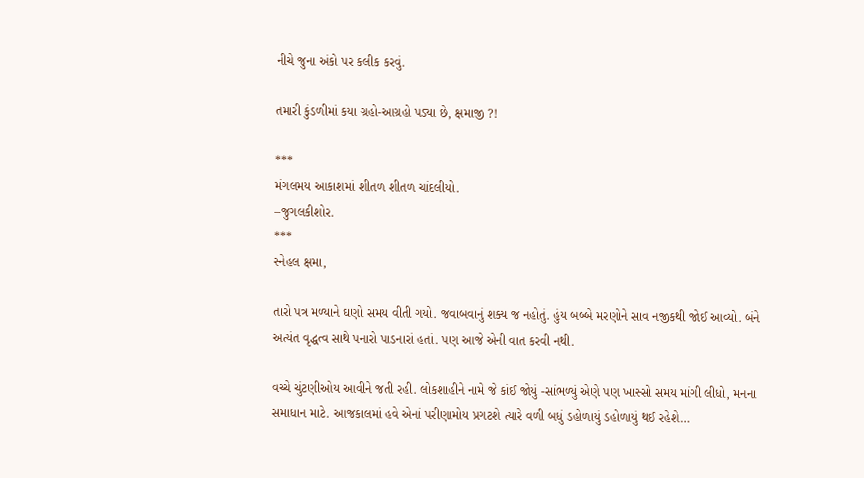નીચે જુના અંકો પર કલીક કરવું.

તમારી કુંડળીમાં કયા ગ્રહો-આગ્રહો પડ્યા છે, ક્ષમાજી ?!

***
મંગલમય આકાશમાં શીતળ શીતળ ચાંદલીયો.
–જુગલકીશોર.
***
સ્નેહલ ક્ષમા,

તારો પત્ર મળ્યાને ઘણો સમય વીતી ગયો. જવાબવાનું શક્ય જ નહોતું. હુંય બબ્બે મરણોને સાવ નજીકથી જોઈ આવ્યો. બંને અત્યંત વૃદ્ધત્વ સાથે પનારો પાડનારાં હતાં. પણ આજે એની વાત કરવી નથી.

વચ્ચે ચુંટણીઓય આવીને જતી રહી. લોકશાહીને નામે જે કાંઈ જોયું -સાંભળ્યું એણે પણ ખાસ્સો સમય માંગી લીધો, મનના સમાધાન માટે. આજકાલમાં હવે એનાં પરીણામોય પ્રગટશે ત્યારે વળી બધું ડહોળાયું ડહોળાયું થઈ રહેશે…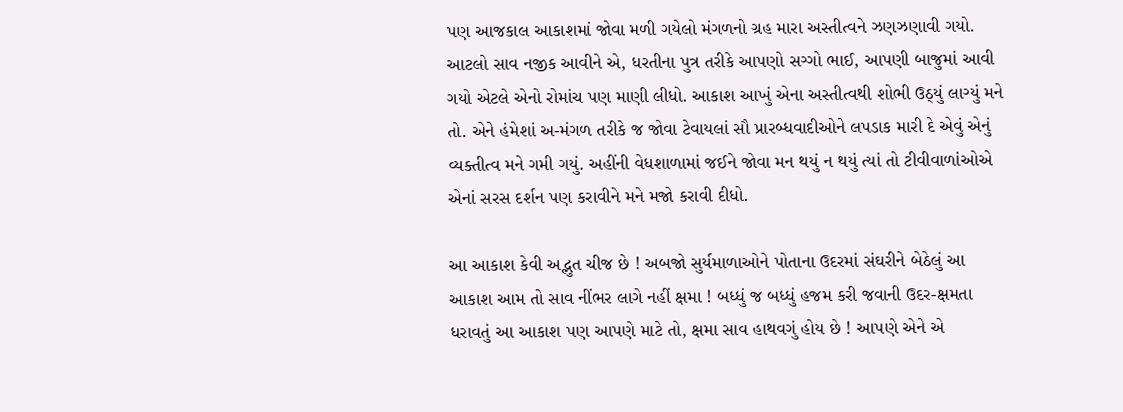પણ આજકાલ આકાશમાં જોવા મળી ગયેલો મંગળનો ગ્રહ મારા અસ્તીત્વને ઝણઝણાવી ગયો. આટલો સાવ નજીક આવીને એ, ધરતીના પુત્ર તરીકે આપણો સગ્ગો ભાઈ, આપણી બાજુમાં આવી ગયો એટલે એનો રોમાંચ પણ માણી લીધો. આકાશ આખું એના અસ્તીત્વથી શોભી ઉઠ્યું લાગ્યું મને તો. એને હંમેશાં અ-મંગળ તરીકે જ જોવા ટેવાયલાં સૌ પ્રારબ્ધવાદીઓને લપડાક મારી દે એવું એનું વ્યક્તીત્વ મને ગમી ગયું. અહીંની વેધશાળામાં જઈને જોવા મન થયું ન થયું ત્યાં તો ટીવીવાળાંઓએ એનાં સરસ દર્શન પણ કરાવીને મને મજો કરાવી દીધો.

આ આકાશ કેવી અદ્ભુત ચીજ છે ! અબજો સુર્યમાળાઓને પોતાના ઉદરમાં સંઘરીને બેઠેલું આ આકાશ આમ તો સાવ નીંભર લાગે નહીં ક્ષમા ! બધ્ધું જ બધ્ધું હજમ કરી જવાની ઉદર-ક્ષમતા ધરાવતું આ આકાશ પણ આપણે માટે તો, ક્ષમા સાવ હાથવગું હોય છે ! આપણે એને એ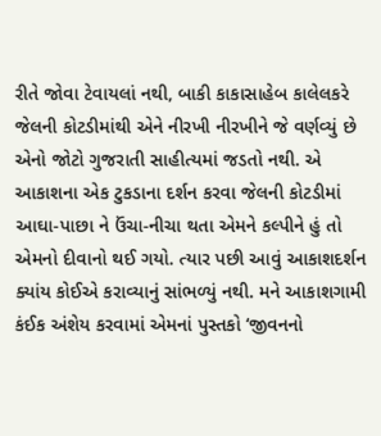રીતે જોવા ટેવાયલાં નથી, બાકી કાકાસાહેબ કાલેલકરે જેલની કોટડીમાંથી એને નીરખી નીરખીને જે વર્ણવ્યું છે એનો જોટો ગુજરાતી સાહીત્યમાં જડતો નથી. એ આકાશના એક ટુકડાના દર્શન કરવા જેલની કોટડીમાં આઘા-પાછા ને ઉંચા-નીચા થતા એમને કલ્પીને હું તો  એમનો દીવાનો થઈ ગયો. ત્યાર પછી આવું આકાશદર્શન ક્યાંય કોઈએ કરાવ્યાનું સાંભળ્યું નથી. મને આકાશગામી કંઈક અંશેય કરવામાં એમનાં પુસ્તકો ‘જીવનનો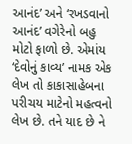આનંદ’ અને ‘રખડવાનો આનંદ’ વગેરેનો બહુ મોટો ફાળો છે. એમાંય ‘દેવોનું કાવ્ય’ નામક એક લેખ તો કાકાસાહેબના પરીચય માટેનો મહત્વનો લેખ છે. તને યાદ છે ને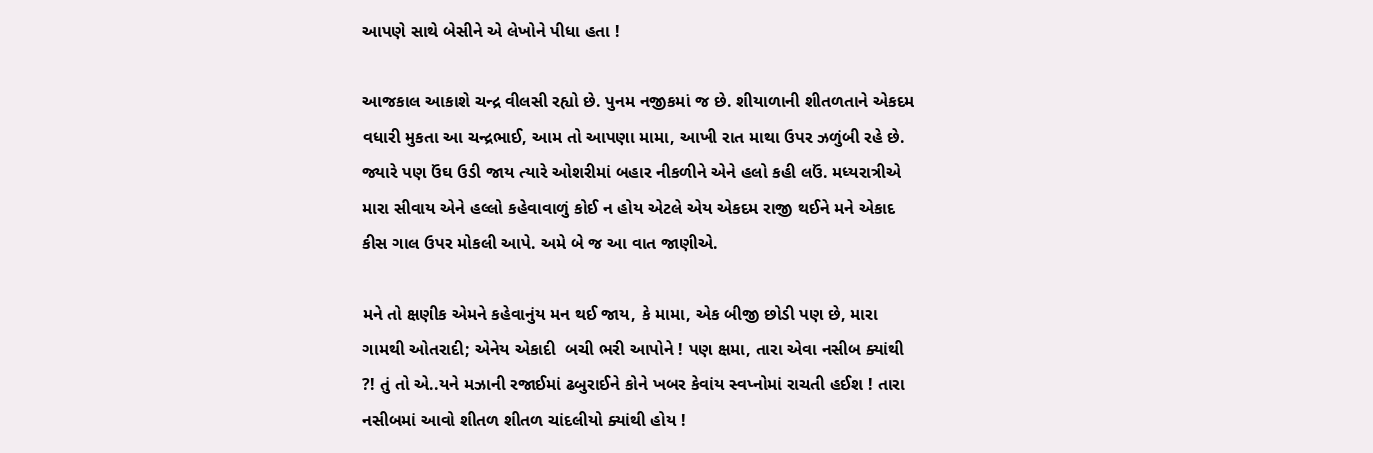આપણે સાથે બેસીને એ લેખોને પીધા હતા !

આજકાલ આકાશે ચન્દ્ર વીલસી રહ્યો છે. પુનમ નજીકમાં જ છે. શીયાળાની શીતળતાને એકદમ વધારી મુકતા આ ચન્દ્રભાઈ, આમ તો આપણા મામા, આખી રાત માથા ઉપર ઝળુંબી રહે છે. જ્યારે પણ ઉંઘ ઉડી જાય ત્યારે ઓશરીમાં બહાર નીકળીને એને હલો કહી લઉં. મધ્યરાત્રીએ મારા સીવાય એને હલ્લો કહેવાવાળું કોઈ ન હોય એટલે એય એકદમ રાજી થઈને મને એકાદ કીસ ગાલ ઉપર મોકલી આપે. અમે બે જ આ વાત જાણીએ.

મને તો ક્ષણીક એમને કહેવાનુંય મન થઈ જાય, કે મામા, એક બીજી છોડી પણ છે, મારા ગામથી ઓતરાદી; એનેય એકાદી  બચી ભરી આપોને ! પણ ક્ષમા, તારા એવા નસીબ ક્યાંથી ?! તું તો એ..યને મઝાની રજાઈમાં ઢબુરાઈને કોને ખબર કેવાંય સ્વપ્નોમાં રાચતી હઈશ ! તારા નસીબમાં આવો શીતળ શીતળ ચાંદલીયો ક્યાંથી હોય !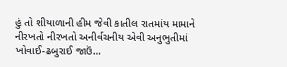હું તો શીયાળાની હીમ જેવી કાતીલ રાતમાંય મામાને નીરખતો નીરખતો અનીર્વચનીય એવી અનુભુતીમાં ખોવાઈ-ઢબુરાઈ જાઉં…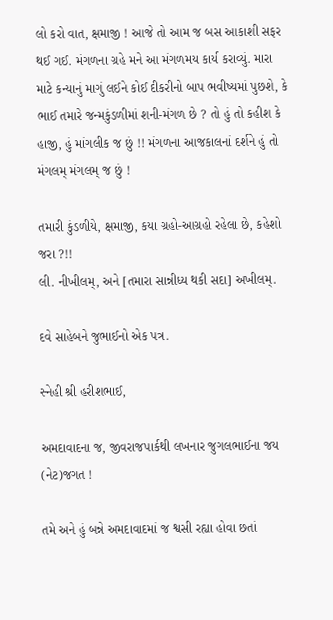લો કરો વાત, ક્ષમાજી ! આજે તો આમ જ બસ આકાશી સફર થઈ ગઈ. મંગળના ગ્રહે મને આ મંગળમય કાર્ય કરાવ્યું. મારા માટે કન્યાનું માગું લઈને કોઈ દીકરીનો બાપ ભવીષ્યમાં પુછશે, કે ભાઈ તમારે જન્મકુંડળીમાં શની-મંગળ છે ? તો હું તો કહીશ કે હાજી, હું માંગલીક જ છું !! મંગળના આજકાલનાં દર્શને હું તો મંગલમ્ મંગલમ્ જ છું !

તમારી કુંડળીયે, ક્ષમાજી, કયા ગ્રહો-આગ્રહો રહેલા છે, કહેશો જરા ?!!
લી. નીખીલમ્, અને [તમારા સાન્નીધ્ય થકી સદા] અખીલમ્.

દવે સાહેબને જુભાઈનો એક પત્ર.

સ્નેહી શ્રી હરીશભાઈ,

અમદાવાદના જ, જીવરાજપાર્કથી લખનાર જુગલભાઈના જય (નેટ)જગત !

તમે અને હું બન્ને અમદાવાદમાં જ શ્વસી રહ્યા હોવા છતાં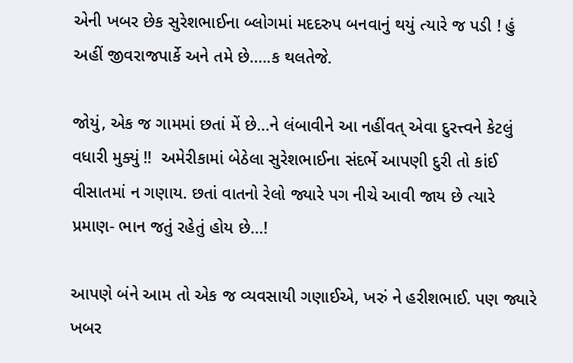એની ખબર છેક સુરેશભાઈના બ્લોગમાં મદદરુપ બનવાનું થયું ત્યારે જ પડી ! હું અહીં જીવરાજપાર્કે અને તમે છે…..ક થલતેજે.

જોયું, એક જ ગામમાં છતાં મેં છે…ને લંબાવીને આ નહીંવત્ એવા દુરત્ત્વને કેટલું વધારી મુક્યું !!  અમેરીકામાં બેઠેલા સુરેશભાઈના સંદર્ભે આપણી દુરી તો કાંઈ વીસાતમાં ન ગણાય. છતાં વાતનો રેલો જ્યારે પગ નીચે આવી જાય છે ત્યારે પ્રમાણ- ભાન જતું રહેતું હોય છે…!

આપણે બંને આમ તો એક જ વ્યવસાયી ગણાઈએ, ખરું ને હરીશભાઈ. પણ જ્યારે ખબર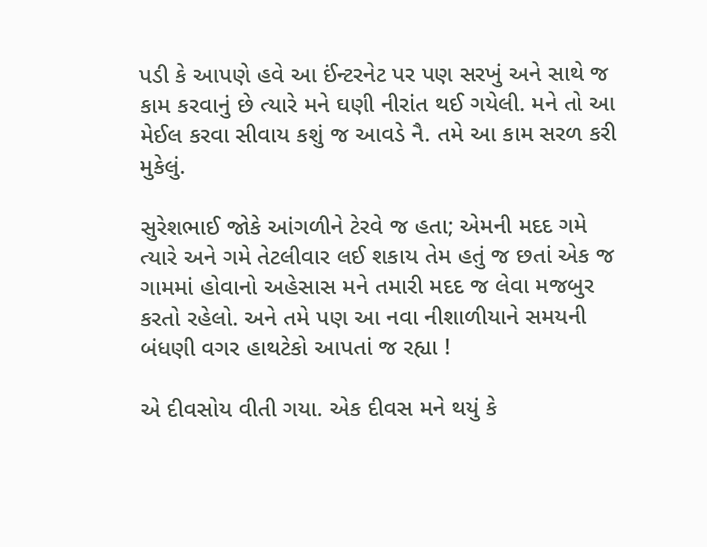પડી કે આપણે હવે આ ઈંન્ટરનેટ પર પણ સરખું અને સાથે જ કામ કરવાનું છે ત્યારે મને ઘણી નીરાંત થઈ ગયેલી. મને તો આ મેઈલ કરવા સીવાય કશું જ આવડે નૈ. તમે આ કામ સરળ કરી મુકેલું.

સુરેશભાઈ જોકે આંગળીને ટેરવે જ હતા; એમની મદદ ગમે ત્યારે અને ગમે તેટલીવાર લઈ શકાય તેમ હતું જ છતાં એક જ ગામમાં હોવાનો અહેસાસ મને તમારી મદદ જ લેવા મજબુર કરતો રહેલો. અને તમે પણ આ નવા નીશાળીયાને સમયની બંધણી વગર હાથટેકો આપતાં જ રહ્યા !

એ દીવસોય વીતી ગયા. એક દીવસ મને થયું કે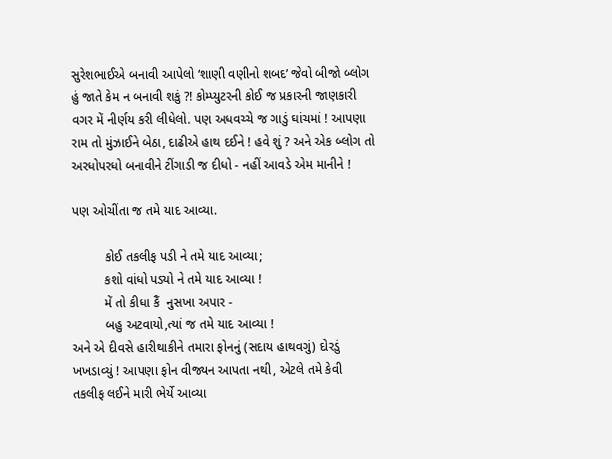સુરેશભાઈએ બનાવી આપેલો ‘શાણી વણીનો શબદ’ જેવો બીજો બ્લોગ હું જાતે કેમ ન બનાવી શકું ?! કોમ્પ્યુટરની કોઈ જ પ્રકારની જાણકારી વગર મેં નીર્ણય કરી લીધેલો. પણ અધવચ્ચે જ ગાડું ઘાંચમાં ! આપણા રામ તો મુંઝાઈને બેઠા, દાઢીએ હાથ દઈને ! હવે શું ? અને એક બ્લોગ તો અરધોપરધો બનાવીને ટીંગાડી જ દીધો - નહીં આવડે એમ માનીને !

પણ ઓચીંતા જ તમે યાદ આવ્યા.

         કોઈ તકલીફ પડી ને તમે યાદ આવ્યા;
         કશો વાંધો પડ્યો ને તમે યાદ આવ્યા !
         મેં તો કીધા કૈં  નુસખા અપાર -
         બહુ અટવાયો,ત્યાં જ તમે યાદ આવ્યા !
અને એ દીવસે હારીથાકીને તમારા ફોનનું (સદાય હાથવગું) દોરડું ખખડાવ્યું ! આપણા ફોન વીજ્યન આપતા નથી, એટલે તમે કેવી તકલીફ લઈને મારી ભેર્યે આવ્યા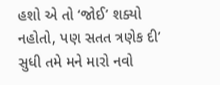હશો એ તો ‘જોઈ’ શક્યો નહોતો, પણ સતત ત્રણેક દી’ સુધી તમે મને મારો નવો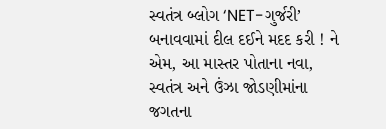સ્વતંત્ર બ્લોગ ‘NET-ગુર્જરી’ બનાવવામાં દીલ દઈને મદદ કરી ! ને એમ, આ માસ્તર પોતાના નવા, સ્વતંત્ર અને ઉંઝા જોડણીમાંના જગતના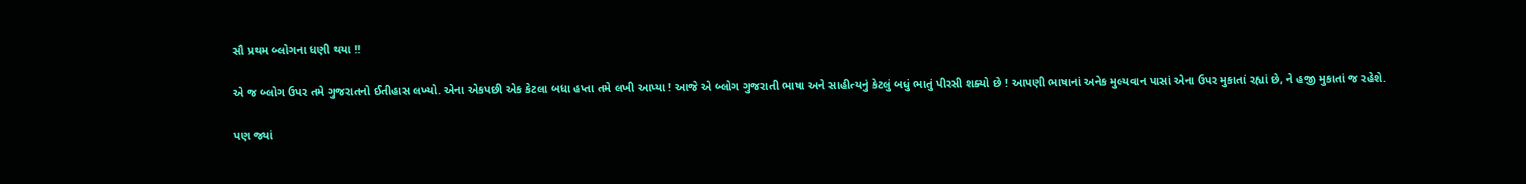સૌ પ્રથમ બ્લોગના ધણી થયા !!

એ જ બ્લોગ ઉપર તમે ગુજરાતનો ઈતીહાસ લખ્યો. એના એકપછી એક કેટલા બધા હપ્તા તમે લખી આપ્યા ! આજે એ બ્લોગ ગુજરાતી ભાષા અને સાહીત્યનું કેટલું બધું ભાતું પીરસી શક્યો છે ! આપણી ભાષાનાં અનેક મુલ્યવાન પાસાં એના ઉપર મુકાતાં રહ્યાં છે, ને હજી મુકાતાં જ રહેશે.

પણ જ્યાં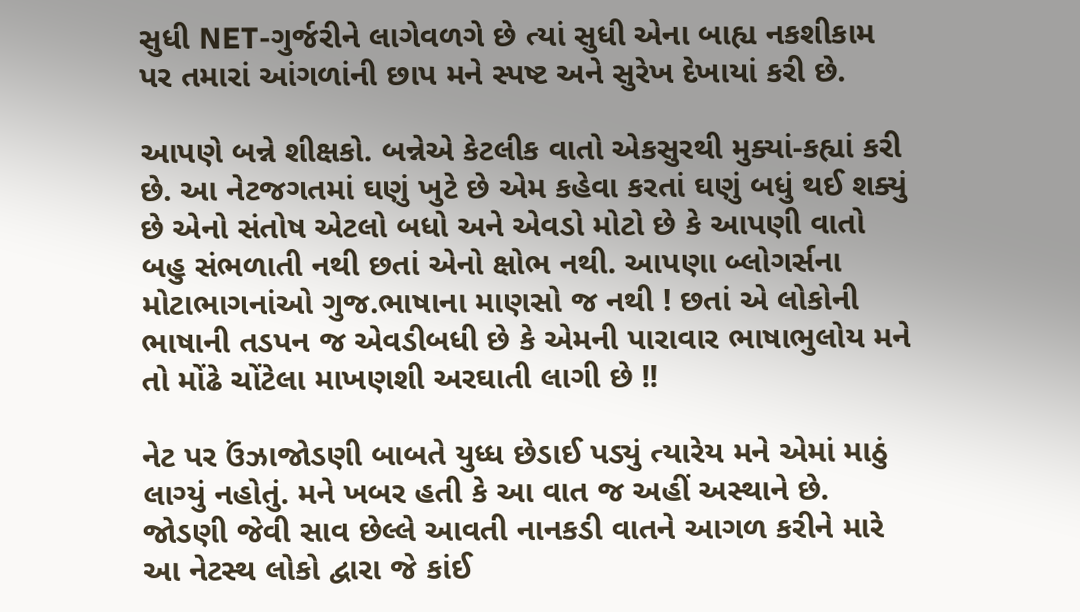સુધી NET-ગુર્જરીને લાગેવળગે છે ત્યાં સુધી એના બાહ્ય નકશીકામ પર તમારાં આંગળાંની છાપ મને સ્પષ્ટ અને સુરેખ દેખાયાં કરી છે.

આપણે બન્ને શીક્ષકો. બન્નેએ કેટલીક વાતો એકસુરથી મુક્યાં-કહ્યાં કરી છે. આ નેટજગતમાં ઘણું ખુટે છે એમ કહેવા કરતાં ઘણું બધું થઈ શક્યું છે એનો સંતોષ એટલો બધો અને એવડો મોટો છે કે આપણી વાતો બહુ સંભળાતી નથી છતાં એનો ક્ષોભ નથી. આપણા બ્લોગર્સના મોટાભાગનાંઓ ગુજ.ભાષાના માણસો જ નથી ! છતાં એ લોકોની ભાષાની તડપન જ એવડીબધી છે કે એમની પારાવાર ભાષાભુલોય મને તો મોંઢે ચોંટેલા માખણશી અરઘાતી લાગી છે !!

નેટ પર ઉંઝાજોડણી બાબતે યુધ્ધ છેડાઈ પડ્યું ત્યારેય મને એમાં માઠું લાગ્યું નહોતું. મને ખબર હતી કે આ વાત જ અહીં અસ્થાને છે. જોડણી જેવી સાવ છેલ્લે આવતી નાનકડી વાતને આગળ કરીને મારે આ નેટસ્થ લોકો દ્વારા જે કાંઈ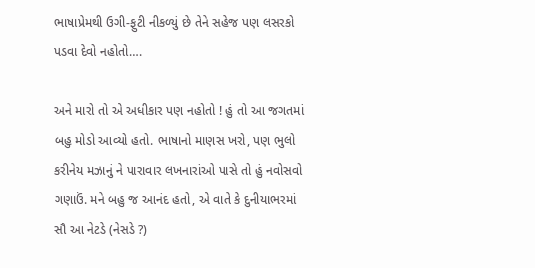ભાષાપ્રેમથી ઉગી-ફુટી નીકળ્યું છે તેને સહેજ પણ લસરકો પડવા દેવો નહોતો….

અને મારો તો એ અધીકાર પણ નહોતો ! હું તો આ જગતમાં બહુ મોડો આવ્યો હતો. ભાષાનો માણસ ખરો, પણ ભુલો કરીનેય મઝાનું ને પારાવાર લખનારાંઓ પાસે તો હું નવોસવો ગણાઉં. મને બહુ જ આનંદ હતો, એ વાતે કે દુનીયાભરમાં સૌ આ નેટડે (નેસડે ?)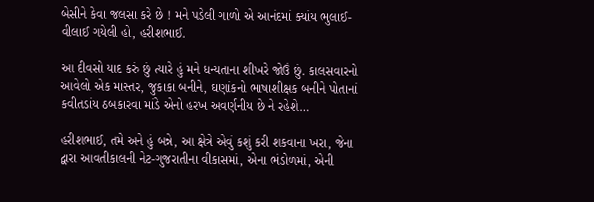બેસીને કેવા જલસા કરે છે ! મને પડેલી ગાળો એ આનંદમાં ક્યાંય ભુલાઈ-વીલાઈ ગયેલી હો, હરીશભાઈ.

આ દીવસો યાદ કરું છું ત્યારે હું મને ધન્યતાના શીખરે જોઉં છું. કાલસવારનો આવેલો એક માસ્તર, જુકાકા બનીને, ઘણાંકનો ભાષાશીક્ષક બનીને પોતાનાં કવીતડાંય ઠબકારવા માંડે એનો હરખ અવર્ણનીય છે ને રહેશે…

હરીશભાઈ, તમે અને હું બન્ને, આ ક્ષેત્રે એવું કશું કરી શકવાના ખરા, જેના દ્વારા આવતીકાલની નેટ-ગુજરાતીના વીકાસમાં, એના ભંડોળમાં, એની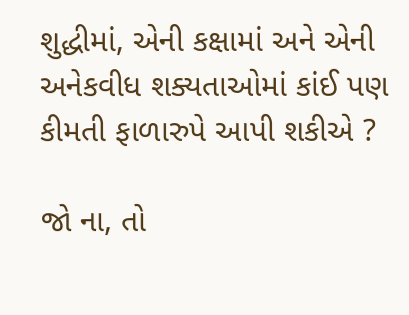શુદ્ધીમાં, એની કક્ષામાં અને એની અનેકવીધ શક્યતાઓમાં કાંઈ પણ કીમતી ફાળારુપે આપી શકીએ ?

જો ના, તો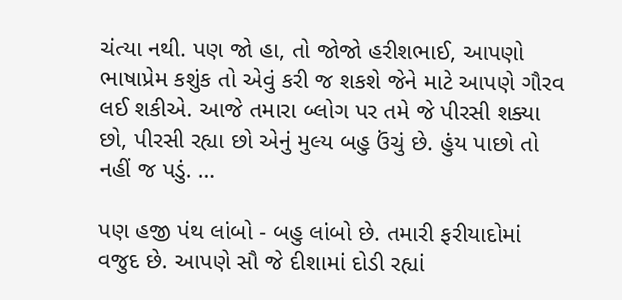ચંત્યા નથી. પણ જો હા, તો જોજો હરીશભાઈ, આપણો ભાષાપ્રેમ કશુંક તો એવું કરી જ શકશે જેને માટે આપણે ગૌરવ લઈ શકીએ. આજે તમારા બ્લોગ પર તમે જે પીરસી શક્યા છો, પીરસી રહ્યા છો એનું મુલ્ય બહુ ઉંચું છે. હુંય પાછો તો નહીં જ પડું. …

પણ હજી પંથ લાંબો - બહુ લાંબો છે. તમારી ફરીયાદોમાં વજુદ છે. આપણે સૌ જે દીશામાં દોડી રહ્યાં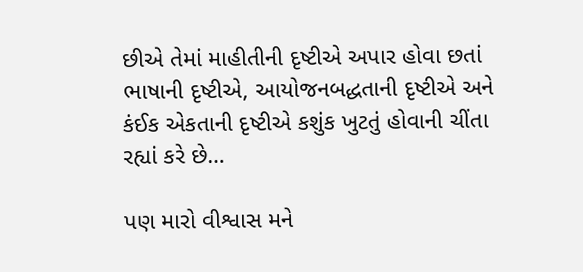છીએ તેમાં માહીતીની દૃષ્ટીએ અપાર હોવા છતાં ભાષાની દૃષ્ટીએ, આયોજનબદ્ધતાની દૃષ્ટીએ અને કંઈક એકતાની દૃષ્ટીએ કશુંક ખુટતું હોવાની ચીંતા રહ્યાં કરે છે…

પણ મારો વીશ્વાસ મને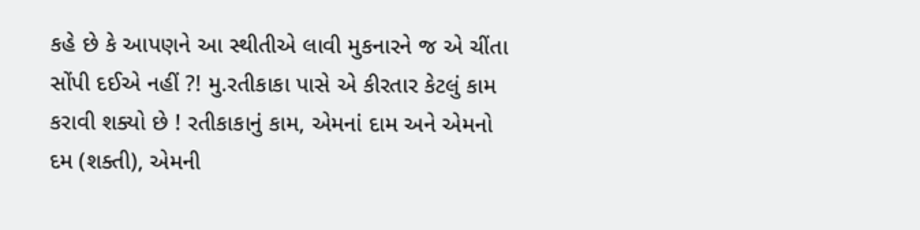કહે છે કે આપણને આ સ્થીતીએ લાવી મુકનારને જ એ ચીંતા સોંપી દઈએ નહીં ?! મુ.રતીકાકા પાસે એ કીરતાર કેટલું કામ કરાવી શક્યો છે ! રતીકાકાનું કામ, એમનાં દામ અને એમનો દમ (શક્તી), એમની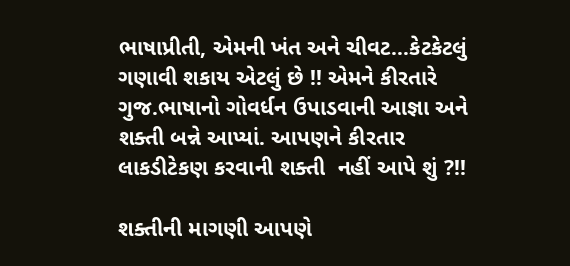ભાષાપ્રીતી, એમની ખંત અને ચીવટ…કેટકેટલું ગણાવી શકાય એટલું છે !! એમને કીરતારે ગુજ.ભાષાનો ગોવર્ધન ઉપાડવાની આજ્ઞા અને શક્તી બન્ને આપ્યાં. આપણને કીરતાર લાકડીટેકણ કરવાની શક્તી  નહીં આપે શું ?!!

શક્તીની માગણી આપણે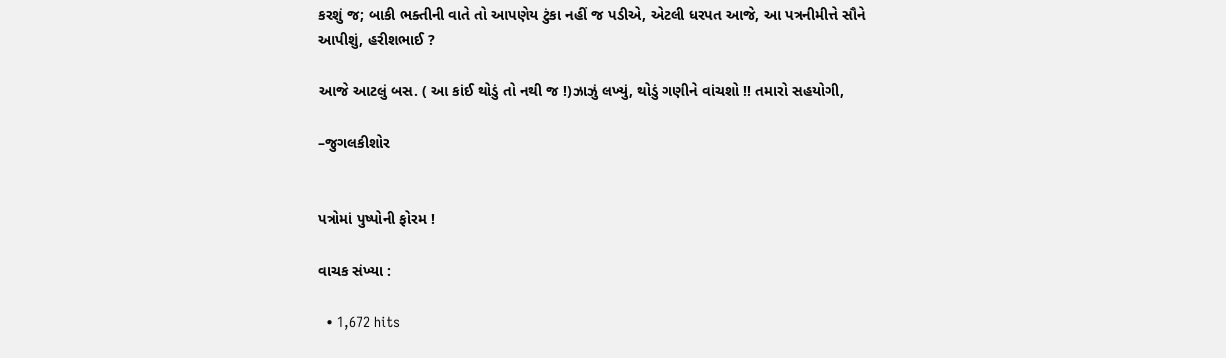કરશું જ; બાકી ભક્તીની વાતે તો આપણેય ટુંકા નહીં જ પડીએ, એટલી ધરપત આજે, આ પત્રનીમીત્તે સૌને આપીશું, હરીશભાઈ ?

આજે આટલું બસ. ( આ કાંઈ થોડું તો નથી જ !)ઝાઝું લખ્યું, થોડું ગણીને વાંચશો !! તમારો સહયોગી,

–જુગલકીશોર


પત્રોમાં પુષ્પોની ફોરમ !

વાચક સંખ્યા :

  • 1,672 hits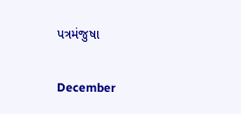પત્રમંજુષા

December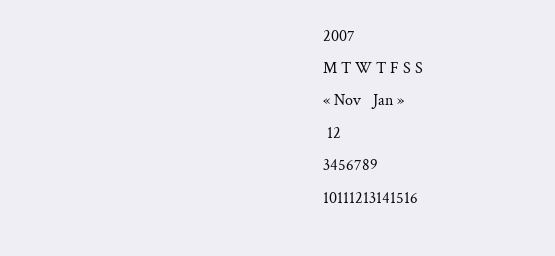2007
M T W T F S S
« Nov   Jan »
 12
3456789
10111213141516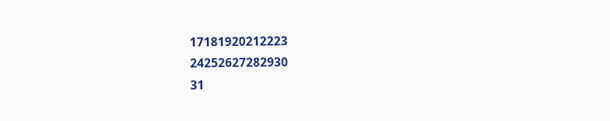17181920212223
24252627282930
31